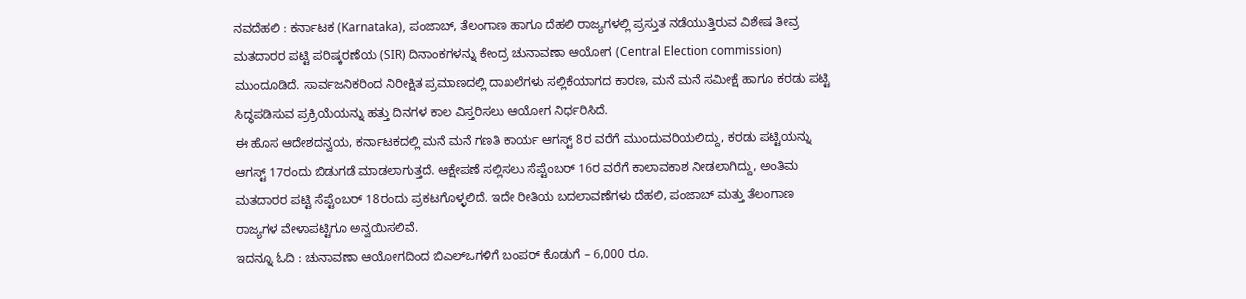ನವದೆಹಲಿ : ಕರ್ನಾಟಕ (Karnataka), ಪಂಜಾಬ್, ತೆಲಂಗಾಣ ಹಾಗೂ ದೆಹಲಿ ರಾಜ್ಯಗಳಲ್ಲಿ ಪ್ರಸ್ತುತ ನಡೆಯುತ್ತಿರುವ ವಿಶೇಷ ತೀವ್ರ ಮತದಾರರ ಪಟ್ಟಿ ಪರಿಷ್ಕರಣೆಯ (SIR) ದಿನಾಂಕಗಳನ್ನು ಕೇಂದ್ರ ಚುನಾವಣಾ ಆಯೋಗ (Central Election commission) ಮುಂದೂಡಿದೆ. ಸಾರ್ವಜನಿಕರಿಂದ ನಿರೀಕ್ಷಿತ ಪ್ರಮಾಣದಲ್ಲಿ ದಾಖಲೆಗಳು ಸಲ್ಲಿಕೆಯಾಗದ ಕಾರಣ, ಮನೆ ಮನೆ ಸಮೀಕ್ಷೆ ಹಾಗೂ ಕರಡು ಪಟ್ಟಿ ಸಿದ್ಧಪಡಿಸುವ ಪ್ರಕ್ರಿಯೆಯನ್ನು ಹತ್ತು ದಿನಗಳ ಕಾಲ ವಿಸ್ತರಿಸಲು ಆಯೋಗ ನಿರ್ಧರಿಸಿದೆ.
ಈ ಹೊಸ ಆದೇಶದನ್ವಯ, ಕರ್ನಾಟಕದಲ್ಲಿ ಮನೆ ಮನೆ ಗಣತಿ ಕಾರ್ಯ ಆಗಸ್ಟ್ 8ರ ವರೆಗೆ ಮುಂದುವರಿಯಲಿದ್ದು, ಕರಡು ಪಟ್ಟಿಯನ್ನು ಆಗಸ್ಟ್ 17ರಂದು ಬಿಡುಗಡೆ ಮಾಡಲಾಗುತ್ತದೆ. ಆಕ್ಷೇಪಣೆ ಸಲ್ಲಿಸಲು ಸೆಪ್ಟೆಂಬರ್ 16ರ ವರೆಗೆ ಕಾಲಾವಕಾಶ ನೀಡಲಾಗಿದ್ದು, ಅಂತಿಮ ಮತದಾರರ ಪಟ್ಟಿ ಸೆಪ್ಟೆಂಬರ್ 18ರಂದು ಪ್ರಕಟಗೊಳ್ಳಲಿದೆ. ಇದೇ ರೀತಿಯ ಬದಲಾವಣೆಗಳು ದೆಹಲಿ, ಪಂಜಾಬ್ ಮತ್ತು ತೆಲಂಗಾಣ ರಾಜ್ಯಗಳ ವೇಳಾಪಟ್ಟಿಗೂ ಅನ್ವಯಿಸಲಿವೆ.
ಇದನ್ನೂ ಓದಿ : ಚುನಾವಣಾ ಆಯೋಗದಿಂದ ಬಿಎಲ್ಒಗಳಿಗೆ ಬಂಪರ್ ಕೊಡುಗೆ – 6,000 ರೂ.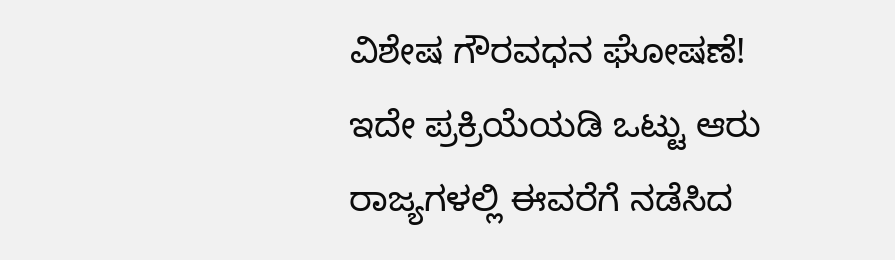ವಿಶೇಷ ಗೌರವಧನ ಘೋಷಣೆ!
ಇದೇ ಪ್ರಕ್ರಿಯೆಯಡಿ ಒಟ್ಟು ಆರು ರಾಜ್ಯಗಳಲ್ಲಿ ಈವರೆಗೆ ನಡೆಸಿದ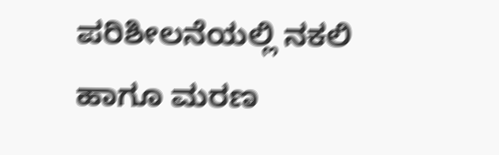ಪರಿಶೀಲನೆಯಲ್ಲಿ ನಕಲಿ ಹಾಗೂ ಮರಣ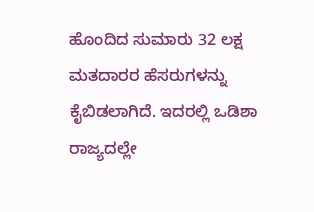ಹೊಂದಿದ ಸುಮಾರು 32 ಲಕ್ಷ ಮತದಾರರ ಹೆಸರುಗಳನ್ನು ಕೈಬಿಡಲಾಗಿದೆ. ಇದರಲ್ಲಿ ಒಡಿಶಾ ರಾಜ್ಯದಲ್ಲೇ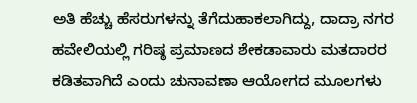ಅತಿ ಹೆಚ್ಚು ಹೆಸರುಗಳನ್ನು ತೆಗೆದುಹಾಕಲಾಗಿದ್ದು, ದಾದ್ರಾ ನಗರ ಹವೇಲಿಯಲ್ಲಿ ಗರಿಷ್ಠ ಪ್ರಮಾಣದ ಶೇಕಡಾವಾರು ಮತದಾರರ ಕಡಿತವಾಗಿದೆ ಎಂದು ಚುನಾವಣಾ ಆಯೋಗದ ಮೂಲಗಳು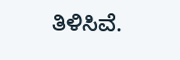ತಿಳಿಸಿವೆ.